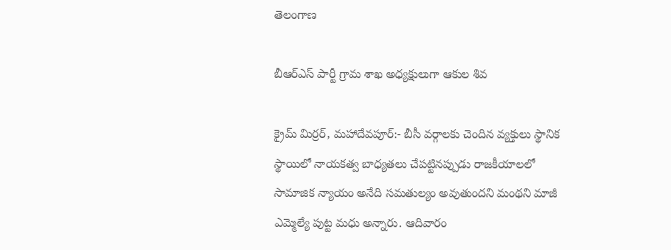తెలంగాణ

బీఆర్ఎస్ పార్టీ గ్రామ శాఖ అధ్యక్షులుగా ఆకుల శివ

క్రైమ్ మిర్రర్, మహాదేవపూర్:- బీసీ వర్గాలకు చెందిన వ్యక్తులు స్థానిక స్థాయిలో నాయకత్వ బాధ్యతలు చేపట్టినప్పుడు రాజకీయాలలో సామాజిక న్యాయం అనేది సమతుల్యం అవుతుందని మంథని మాజీ ఎమ్మెల్యే పుట్ట మధు అన్నారు. ఆదివారం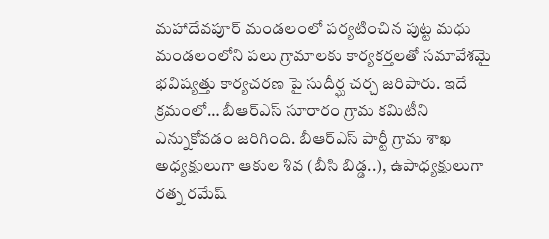మహాదేవపూర్ మండలంలో పర్యటించిన పుట్ట మధు మండలంలోని పలు గ్రామాలకు కార్యకర్తలతో సమావేశమై భవిష్యత్తు కార్యచరణ పై సుదీర్ఘ చర్చ జరిపారు. ఇదే క్రమంలో… బీఆర్ఎస్ సూరారం గ్రామ కమిటీని ఎన్నుకోవడం జరిగింది. బీఆర్ఎస్ పార్టీ గ్రామ శాఖ అధ్యక్షులుగా ఆకుల శివ (బీసి బిడ్డ..), ఉపాధ్యక్షులుగా రత్న రమేష్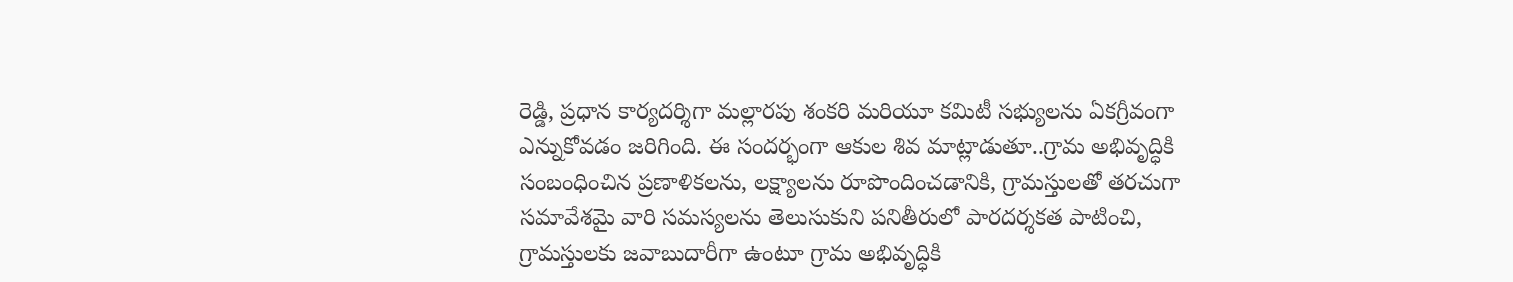రెడ్డి, ప్రధాన కార్యదర్శిగా మల్లారపు శంకరి మరియూ కమిటీ సభ్యులను ఏకగ్రీవంగా ఎన్నుకోవడం జరిగింది. ఈ సందర్భంగా ఆకుల శివ మాట్లాడుతూ..గ్రామ అభివృద్ధికి సంబంధించిన ప్రణాళికలను, లక్ష్యాలను రూపొందించడానికి, గ్రామస్తులతో తరచుగా సమావేశమై వారి సమస్యలను తెలుసుకుని పనితీరులో పారదర్శకత పాటించి, గ్రామస్తులకు జవాబుదారీగా ఉంటూ గ్రామ అభివృద్ధికి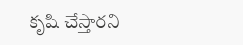కృషి చేస్తారని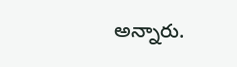అన్నారు.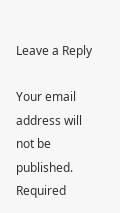Leave a Reply

Your email address will not be published. Required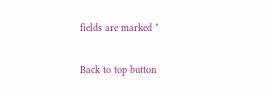fields are marked *

Back to top button